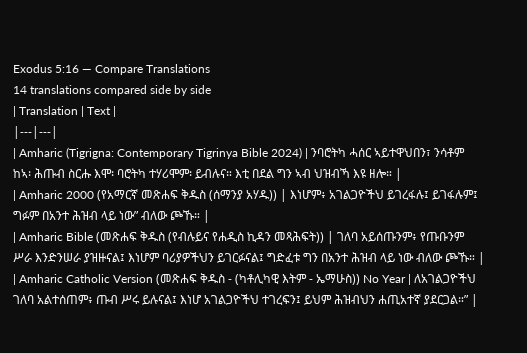Exodus 5:16 — Compare Translations
14 translations compared side by side
| Translation | Text |
|---|---|
| Amharic (Tigrigna: Contemporary Tigrinya Bible 2024) | ንባሮትካ ሓሰር ኣይተዋህበን፣ ንሳቶም ከኣ፡ ሕጡብ ስርሑ እሞ፡ ባሮትካ ተሃሪሞም፡ ይብሉና። እቲ በደል ግን ኣብ ህዝብኻ እዩ ዘሎ። |
| Amharic 2000 (የአማርኛ መጽሐፍ ቅዱስ (ሰማንያ አሃዱ)) | እነሆም፥ አገልጋዮችህ ይገረፋሉ፤ ይገፋሉም፤ ግፉም በአንተ ሕዝብ ላይ ነው” ብለው ጮኹ። |
| Amharic Bible (መጽሐፍ ቅዱስ (የብሉይና የሐዲስ ኪዳን መጻሕፍት)) | ገለባ አይሰጡንም፥ የጡቡንም ሥራ እንድንሠራ ያዝዙናል፤ እነሆም ባሪያዎችህን ይገርፉናል፤ ግድፈቱ ግን በአንተ ሕዝብ ላይ ነው ብለው ጮኹ። |
| Amharic Catholic Version (መጽሐፍ ቅዱስ - (ካቶሊካዊ እትም - ኤማሁስ)) No Year | ለአገልጋዮችህ ገለባ አልተሰጠም፥ ጡብ ሥሩ ይሉናል፤ እነሆ አገልጋዮችህ ተገረፍን፤ ይህም ሕዝብህን ሐጢአተኛ ያደርጋል።” |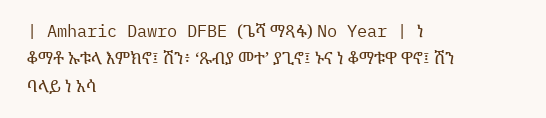| Amharic Dawro DFBE (ጌሻ ማጻፋ) No Year | ነ ቆማቶ ኡቱላ እምክኖ፤ ሽን፥ ‘ጹብያ መተ’ ያጊኖ፤ ኑና ነ ቆማቱዋ ዋኖ፤ ሽን ባላይ ነ አሳ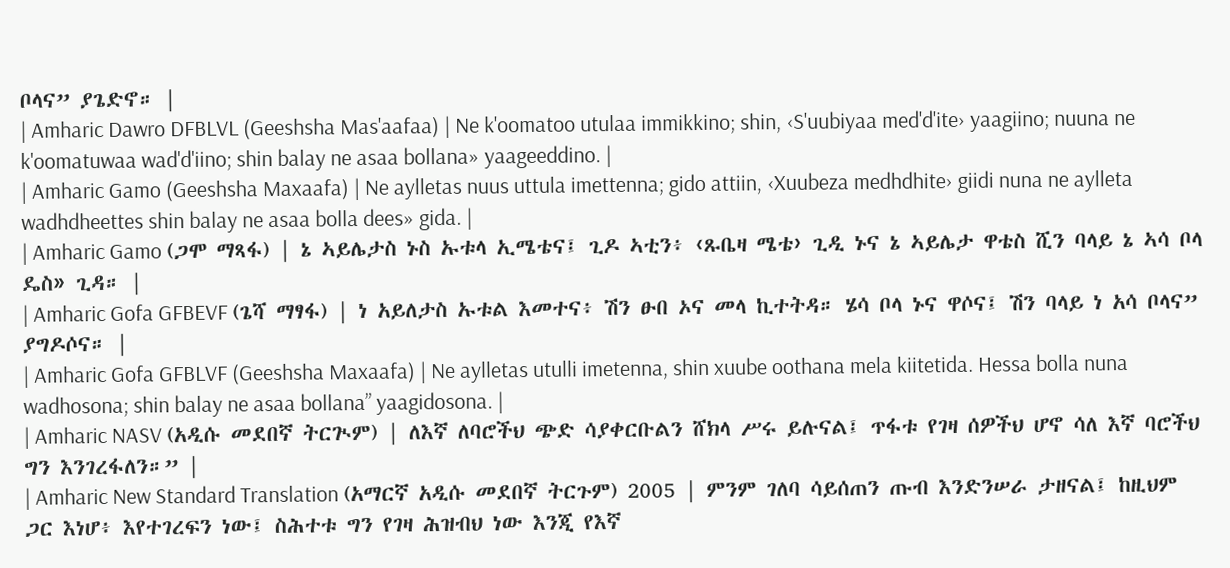ቦላና” ያጌድኖ። |
| Amharic Dawro DFBLVL (Geeshsha Mas'aafaa) | Ne k'oomatoo utulaa immikkino; shin, ‹S'uubiyaa med'd'ite› yaagiino; nuuna ne k'oomatuwaa wad'd'iino; shin balay ne asaa bollana» yaageeddino. |
| Amharic Gamo (Geeshsha Maxaafa) | Ne aylletas nuus uttula imettenna; gido attiin, ‹Xuubeza medhdhite› giidi nuna ne aylleta wadhdheettes shin balay ne asaa bolla dees» gida. |
| Amharic Gamo (ጋሞ ማጻፋ) | ኔ ኣይሌታስ ኑስ ኡቱላ ኢሜቴና፤ ጊዶ ኣቲን፥ ‹ጹቤዛ ሜቴ› ጊዲ ኑና ኔ ኣይሌታ ዋቴስ ሺን ባላይ ኔ ኣሳ ቦላ ዴስ» ጊዳ። |
| Amharic Gofa GFBEVF (ጌሻ ማፃፋ) | ነ አይለታስ ኡቱል እመተና፥ ሽን ፁበ ኦና መላ ኪተትዳ። ሄሳ ቦላ ኑና ዋሶና፤ ሽን ባላይ ነ አሳ ቦላና” ያግዶሶና። |
| Amharic Gofa GFBLVF (Geeshsha Maxaafa) | Ne aylletas utulli imetenna, shin xuube oothana mela kiitetida. Hessa bolla nuna wadhosona; shin balay ne asaa bollana” yaagidosona. |
| Amharic NASV (አዲሱ መደበኛ ትርጒም) | ለእኛ ለባሮችህ ጭድ ሳያቀርቡልን ሸክላ ሥሩ ይሉናል፤ ጥፋቱ የገዛ ሰዎችህ ሆኖ ሳለ እኛ ባሮችህ ግን እንገረፋለን።” |
| Amharic New Standard Translation (አማርኛ አዲሱ መደበኛ ትርጉም) 2005 | ምንም ገለባ ሳይሰጠን ጡብ እንድንሠራ ታዘናል፤ ከዚህም ጋር እነሆ፥ እየተገረፍን ነው፤ ስሕተቱ ግን የገዛ ሕዝብህ ነው እንጂ የእኛ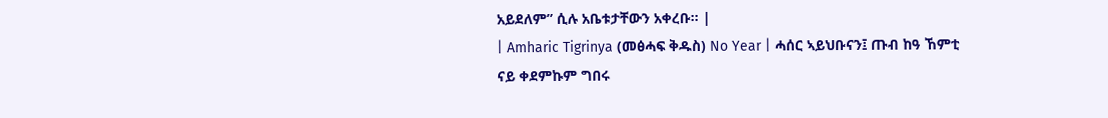አይደለም” ሲሉ አቤቱታቸውን አቀረቡ። |
| Amharic Tigrinya (መፅሓፍ ቅዱስ) No Year | ሓሰር ኣይህቡናን፤ ጡብ ከዓ ኸምቲ ናይ ቀደምኩም ግበሩ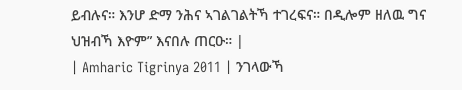ይብሉና። እንሆ ድማ ንሕና ኣገልገልትኻ ተገረፍና። በዲሎም ዘለዉ ግና ህዝብኻ እዮም” እናበሉ ጠርዑ። |
| Amharic Tigrinya 2011 | ንገላውኻ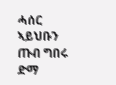ሓሰር ኣይህቡን ጡብ ግበሩ ድማ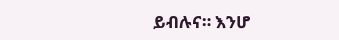ይብሉና። እንሆ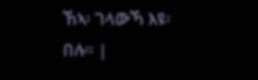ኸኣ፡ ገላውኻ እዩ፡ በሉ። |